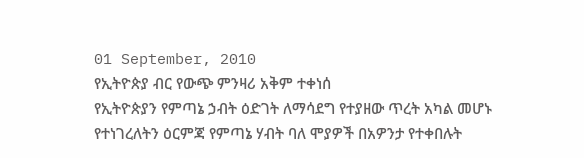01 September, 2010
የኢትዮጵያ ብር የውጭ ምንዛሪ አቅም ተቀነሰ
የኢትዮጵያን የምጣኔ ኃብት ዕድገት ለማሳደግ የተያዘው ጥረት አካል መሆኑ የተነገረለትን ዕርምጃ የምጣኔ ሃብት ባለ ሞያዎች በአዎንታ የተቀበሉት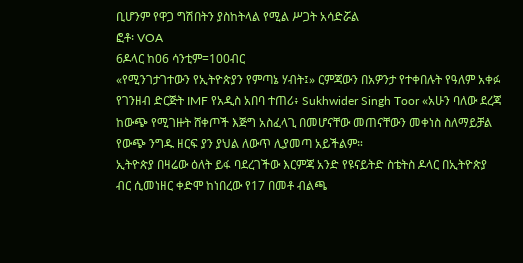ቢሆንም የዋጋ ግሽበትን ያስከትላል የሚል ሥጋት አሳድሯል
ፎቶ፡ VOA
6ዶላር ከ06 ሳንቲም=100ብር
«የሚንገታገተውን የኢትዮጵያን የምጣኔ ሃብት፤» ርምጃውን በአዎንታ የተቀበሉት የዓለም አቀፉ የገንዘብ ድርጅት IMF የአዲስ አበባ ተጠሪ፥ Sukhwider Singh Toor «አሁን ባለው ደረጃ ከውጭ የሚገዙት ሸቀጦች እጅግ አስፈላጊ በመሆናቸው መጠናቸውን መቀነስ ስለማይቻል የውጭ ንግዱ ዘርፍ ያን ያህል ለውጥ ሊያመጣ አይችልም።
ኢትዮጵያ በዛሬው ዕለት ይፋ ባደረገችው እርምጃ አንድ የዩናይትድ ስቴትስ ዶላር በኢትዮጵያ ብር ሲመነዘር ቀድሞ ከነበረው የ17 በመቶ ብልጫ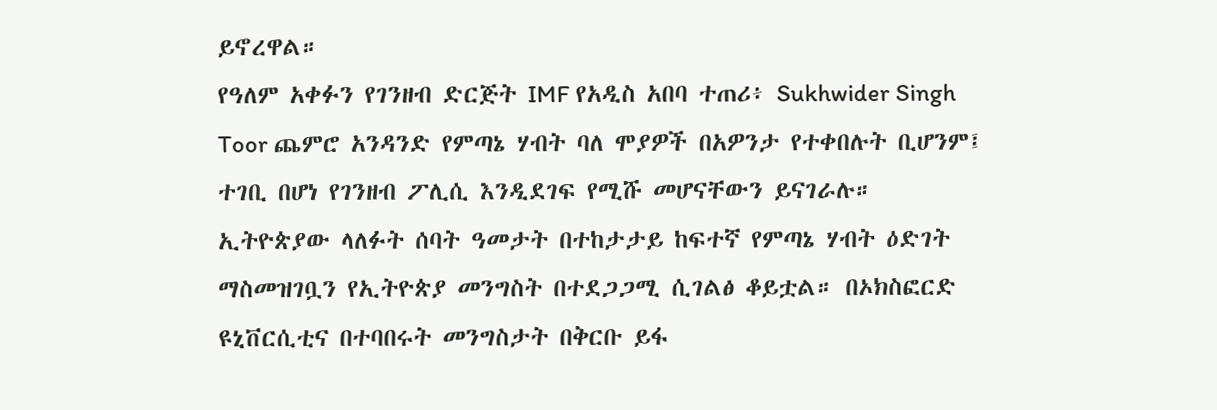ይኖረዋል።
የዓለም አቀፉን የገንዘብ ድርጅት IMF የአዲስ አበባ ተጠሪ፥ Sukhwider Singh Toor ጨምሮ አንዳንድ የምጣኔ ሃብት ባለ ሞያዎች በአዎንታ የተቀበሉት ቢሆንም፤ ተገቢ በሆነ የገንዘብ ፖሊሲ እንዲደገፍ የሚሹ መሆናቸውን ይናገራሉ።
ኢትዮጵያው ላለፉት ሰባት ዓመታት በተከታታይ ከፍተኛ የምጣኔ ሃብት ዕድገት ማስመዝገቧን የኢትዮጵያ መንግስት በተደጋጋሚ ሲገልፅ ቆይቷል። በኦክስፎርድ ዩኒቨርሲቲና በተባበሩት መንግስታት በቅርቡ ይፋ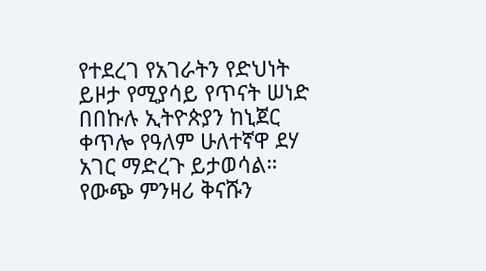የተደረገ የአገራትን የድህነት ይዞታ የሚያሳይ የጥናት ሠነድ በበኩሉ ኢትዮጵያን ከኒጀር ቀጥሎ የዓለም ሁለተኛዋ ደሃ አገር ማድረጉ ይታወሳል። የውጭ ምንዛሪ ቅናሹን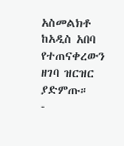አስመልክቶ ከአዲስ አበባ የተጠናቀረውን ዘገባ ዝርዝር ያድምጡ።
-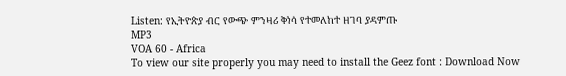Listen: የኢትዮጵያ ብር የውጭ ምንዛሪ ቅነሳ የተመለከተ ዘገባ ያዳምጡ
MP3
VOA 60 - Africa
To view our site properly you may need to install the Geez font : Download Now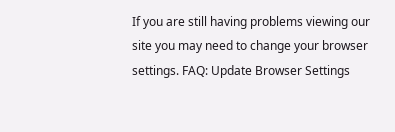If you are still having problems viewing our site you may need to change your browser settings. FAQ: Update Browser Settings